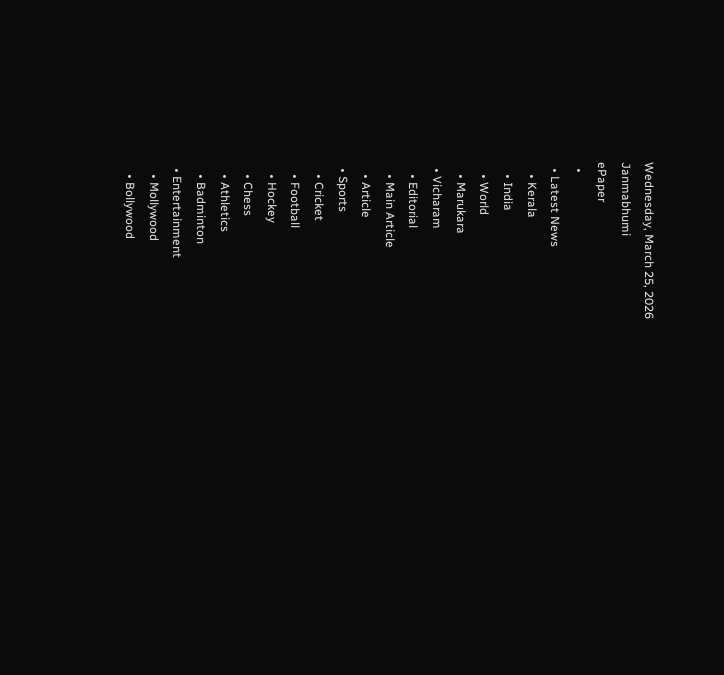Wednesday, March 25, 2026
Janmabhumi
ePaper
  •
  • Latest News
    • Kerala
    • India
    • World
    • Marukara
  • Vicharam
    • Editorial
    • Main Article
    • Article
  • Sports
    • Cricket
    • Football
    • Hockey
    • Chess
    • Athletics
    • Badminton
  • Entertainment
    • Mollywood
    • Bollywood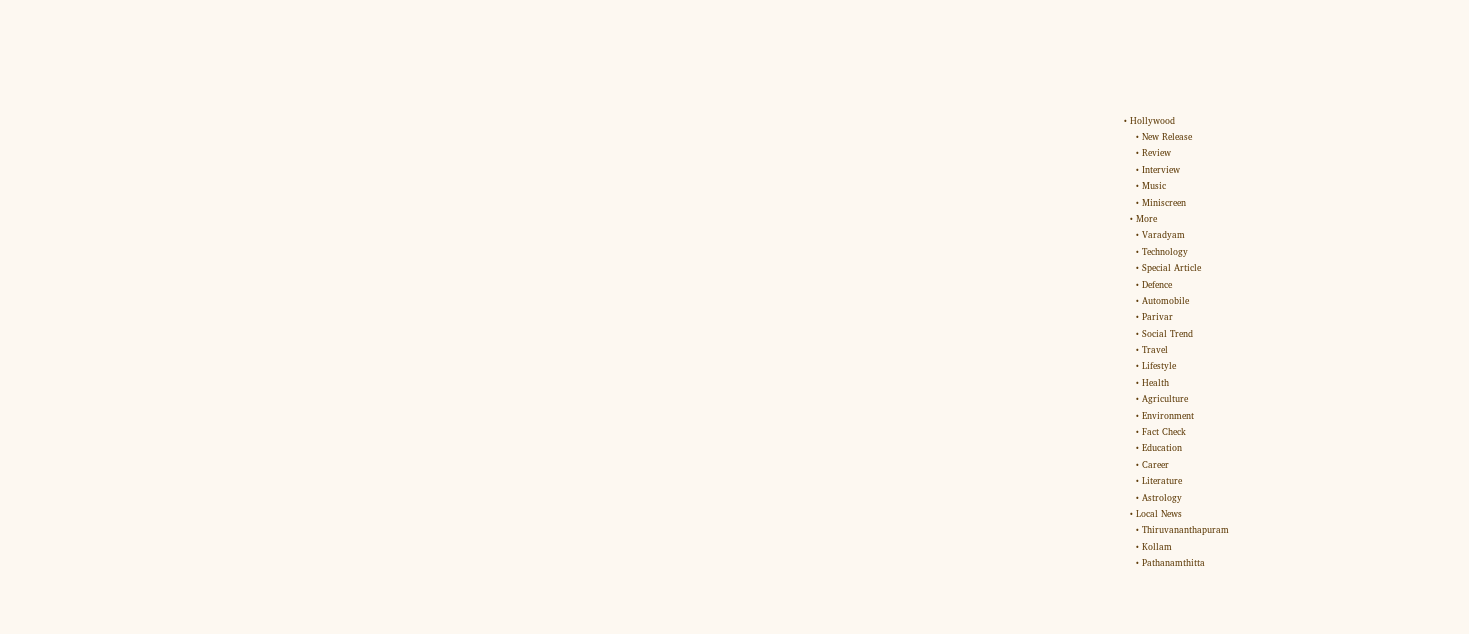• Hollywood
    • New Release
    • Review
    • Interview
    • Music
    • Miniscreen
  • More
    • Varadyam
    • Technology
    • Special Article
    • Defence
    • Automobile
    • Parivar
    • Social Trend
    • Travel
    • Lifestyle
    • Health
    • Agriculture
    • Environment
    • Fact Check
    • Education
    • Career
    • Literature
    • Astrology
  • Local News
    • Thiruvananthapuram
    • Kollam
    • Pathanamthitta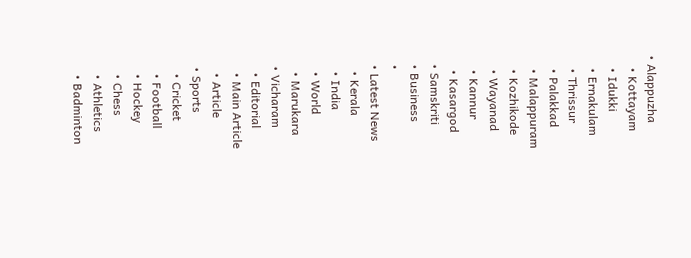• Alappuzha
    • Kottayam
    • Idukki
    • Ernakulam
    • Thrissur
    • Palakkad
    • Malappuram
    • Kozhikode
    • Wayanad
    • Kannur
    • Kasargod
  • Samskriti
  • Business
  •
  • Latest News
    • Kerala
    • India
    • World
    • Marukara
  • Vicharam
    • Editorial
    • Main Article
    • Article
  • Sports
    • Cricket
    • Football
    • Hockey
    • Chess
    • Athletics
    • Badminton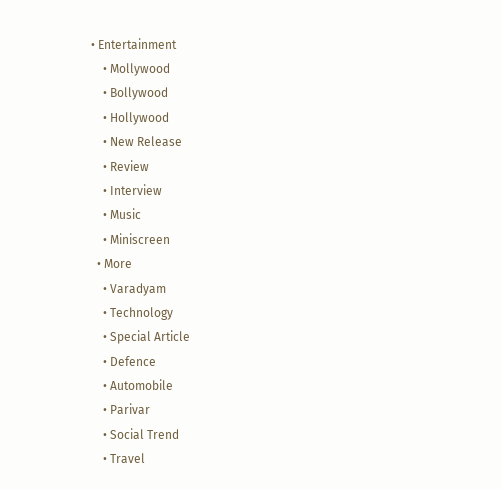• Entertainment
    • Mollywood
    • Bollywood
    • Hollywood
    • New Release
    • Review
    • Interview
    • Music
    • Miniscreen
  • More
    • Varadyam
    • Technology
    • Special Article
    • Defence
    • Automobile
    • Parivar
    • Social Trend
    • Travel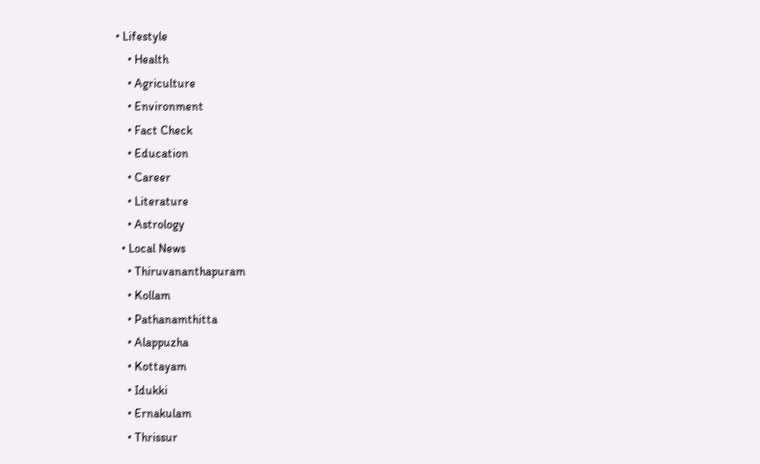• Lifestyle
    • Health
    • Agriculture
    • Environment
    • Fact Check
    • Education
    • Career
    • Literature
    • Astrology
  • Local News
    • Thiruvananthapuram
    • Kollam
    • Pathanamthitta
    • Alappuzha
    • Kottayam
    • Idukki
    • Ernakulam
    • Thrissur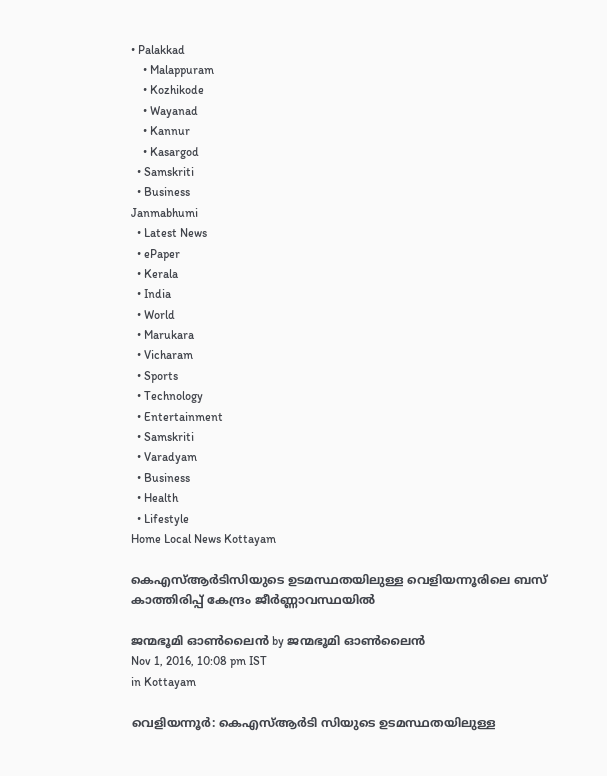• Palakkad
    • Malappuram
    • Kozhikode
    • Wayanad
    • Kannur
    • Kasargod
  • Samskriti
  • Business
Janmabhumi
  • Latest News
  • ePaper
  • Kerala
  • India
  • World
  • Marukara
  • Vicharam
  • Sports
  • Technology
  • Entertainment
  • Samskriti
  • Varadyam
  • Business
  • Health
  • Lifestyle
Home Local News Kottayam

കെഎസ്ആര്‍ടിസിയുടെ ഉടമസ്ഥതയിലുള്ള വെളിയന്നൂരിലെ ബസ് കാത്തിരിപ്പ് കേന്ദ്രം ജീര്‍ണ്ണാവസ്ഥയില്‍

ജന്മഭൂമി ഓണ്‍ലൈന്‍ by ജന്മഭൂമി ഓണ്‍ലൈന്‍
Nov 1, 2016, 10:08 pm IST
in Kottayam

വെളിയന്നൂര്‍: കെഎസ്ആര്‍ടി സിയുടെ ഉടമസ്ഥതയിലുള്ള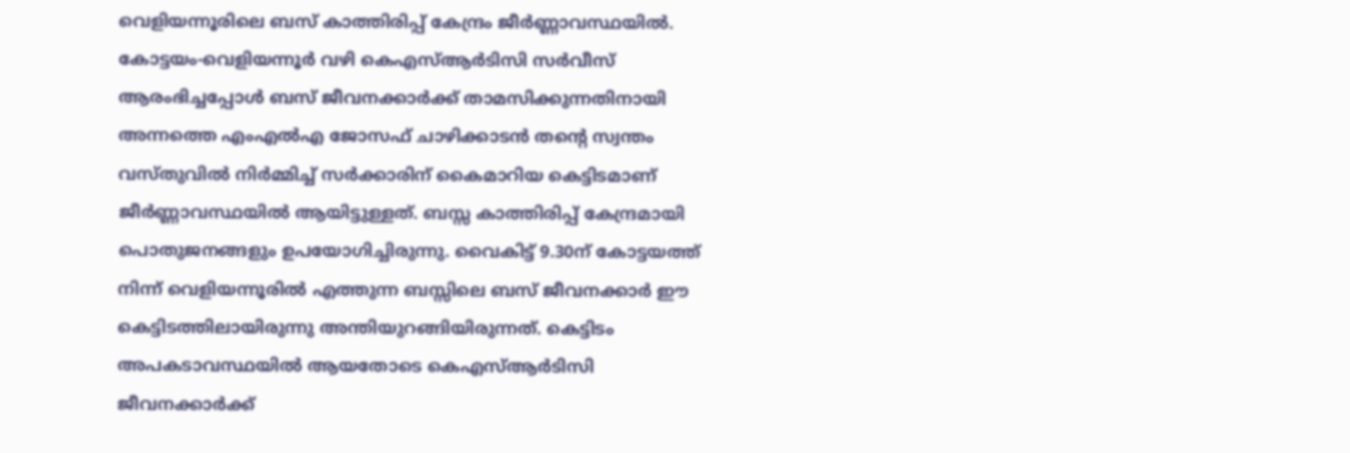വെളിയന്നൂരിലെ ബസ് കാത്തിരിപ്പ് കേന്ദ്രം ജീര്‍ണ്ണാവസ്ഥയില്‍. കോട്ടയം-വെളിയന്നൂര്‍ വഴി കെഎസ്ആര്‍ടിസി സര്‍വീസ് ആരംഭിച്ചപ്പോള്‍ ബസ് ജീവനക്കാര്‍ക്ക് താമസിക്കുന്നതിനായി അന്നത്തെ എംഎല്‍എ ജോസഫ് ചാഴിക്കാടന്‍ തന്റെ സ്വന്തം വസ്തുവില്‍ നിര്‍മ്മിച്ച് സര്‍ക്കാരിന് കൈമാറിയ കെട്ടിടമാണ് ജീര്‍ണ്ണാവസ്ഥയില്‍ ആയിട്ടുള്ളത്. ബസ്സ കാത്തിരിപ്പ് കേന്ദ്രമായി പൊതുജനങ്ങളും ഉപയോഗിച്ചിരുന്നു. വൈകിട്ട് 9.30ന് കോട്ടയത്ത് നിന്ന് വെളിയന്നൂരില്‍ എത്തുന്ന ബസ്സിലെ ബസ് ജീവനക്കാര്‍ ഈ കെട്ടിടത്തിലായിരുന്നു അന്തിയുറങ്ങിയിരുന്നത്. കെട്ടിടം അപകടാവസ്ഥയില്‍ ആയതോടെ കെഎസ്ആര്‍ടിസി ജീവനക്കാര്‍ക്ക്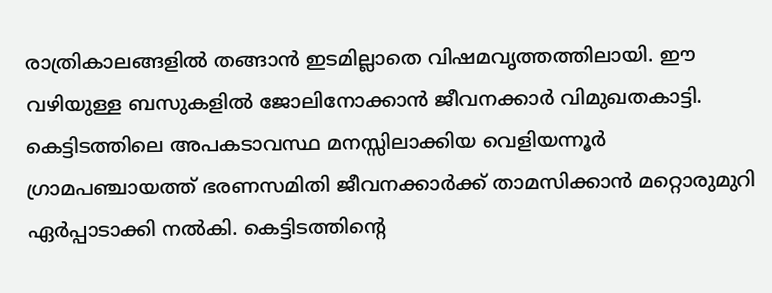രാത്രികാലങ്ങളില്‍ തങ്ങാന്‍ ഇടമില്ലാതെ വിഷമവൃത്തത്തിലായി. ഈ വഴിയുള്ള ബസുകളില്‍ ജോലിനോക്കാന്‍ ജീവനക്കാര്‍ വിമുഖതകാട്ടി. കെട്ടിടത്തിലെ അപകടാവസ്ഥ മനസ്സിലാക്കിയ വെളിയന്നൂര്‍ ഗ്രാമപഞ്ചായത്ത് ഭരണസമിതി ജീവനക്കാര്‍ക്ക് താമസിക്കാന്‍ മറ്റൊരുമുറി ഏര്‍പ്പാടാക്കി നല്‍കി. കെട്ടിടത്തിന്റെ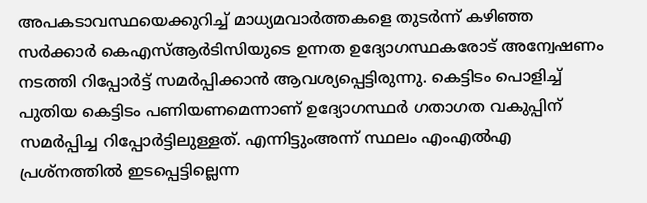അപകടാവസ്ഥയെക്കുറിച്ച് മാധ്യമവാര്‍ത്തകളെ തുടര്‍ന്ന് കഴിഞ്ഞ സര്‍ക്കാര്‍ കെഎസ്ആര്‍ടിസിയുടെ ഉന്നത ഉദ്യോഗസ്ഥകരോട് അന്വേഷണം നടത്തി റിപ്പോര്‍ട്ട് സമര്‍പ്പിക്കാന്‍ ആവശ്യപ്പെട്ടിരുന്നു. കെട്ടിടം പൊളിച്ച് പുതിയ കെട്ടിടം പണിയണമെന്നാണ് ഉദ്യോഗസ്ഥര്‍ ഗതാഗത വകുപ്പിന് സമര്‍പ്പിച്ച റിപ്പോര്‍ട്ടിലുള്ളത്. എന്നിട്ടുംഅന്ന് സ്ഥലം എംഎല്‍എ പ്രശ്നത്തില്‍ ഇടപ്പെട്ടില്ലെന്ന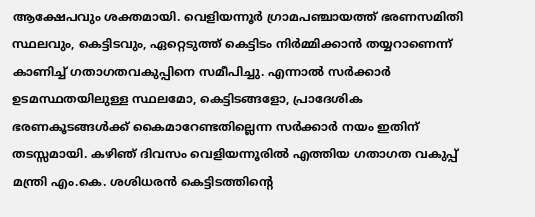ആക്ഷേപവും ശക്തമായി. വെളിയന്നൂര്‍ ഗ്രാമപഞ്ചായത്ത് ഭരണസമിതി സ്ഥലവും, കെട്ടിടവും, ഏറ്റെടുത്ത് കെട്ടിടം നിര്‍മ്മിക്കാന്‍ തയ്യറാണെന്ന് കാണിച്ച് ഗതാഗതവകുപ്പിനെ സമീപിച്ചു. എന്നാല്‍ സര്‍ക്കാര്‍ ഉടമസ്ഥതയിലുള്ള സ്ഥലമോ, കെട്ടിടങ്ങളോ, പ്രാദേശിക ഭരണകൂടങ്ങള്‍ക്ക് കൈമാറേണ്ടതില്ലെന്ന സര്‍ക്കാര്‍ നയം ഇതിന് തടസ്സമായി. കഴിഞ് ദിവസം വെളിയന്നൂരില്‍ എത്തിയ ഗതാഗത വകുപ്പ് മന്ത്രി എം.കെ. ശശിധരന്‍ കെട്ടിടത്തിന്റെ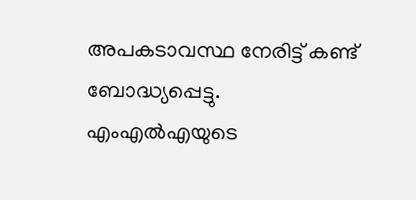അപകടാവസ്ഥ നേരിട്ട് കണ്ട് ബോദ്ധ്യപ്പെട്ടു. എംഎല്‍എയുടെ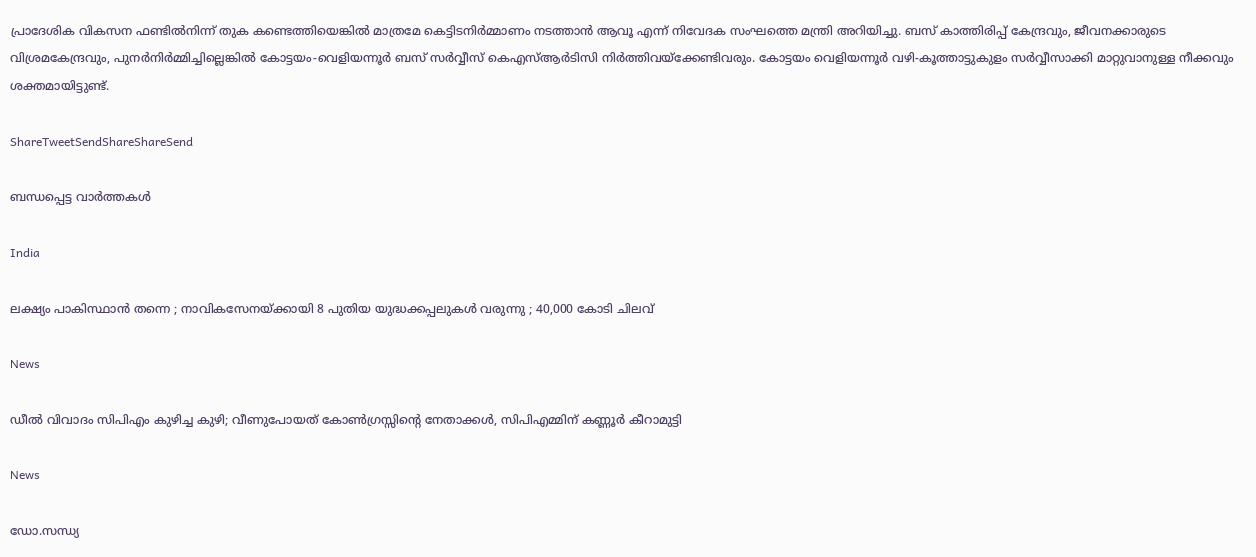പ്രാദേശിക വികസന ഫണ്ടില്‍നിന്ന് തുക കണ്ടെത്തിയെങ്കില്‍ മാത്രമേ കെട്ടിടനിര്‍മ്മാണം നടത്താന്‍ ആവൂ എന്ന് നിവേദക സംഘത്തെ മന്ത്രി അറിയിച്ചു. ബസ് കാത്തിരിപ്പ് കേന്ദ്രവും, ജീവനക്കാരുടെ വിശ്രമകേന്ദ്രവും, പുനര്‍നിര്‍മ്മിച്ചില്ലെങ്കില്‍ കോട്ടയം-വെളിയന്നൂര്‍ ബസ് സര്‍വ്വീസ് കെഎസ്ആര്‍ടിസി നിര്‍ത്തിവയ്‌ക്കേണ്ടിവരും. കോട്ടയം വെളിയന്നൂര്‍ വഴി-കൂത്താട്ടുകുളം സര്‍വ്വീസാക്കി മാറ്റുവാനുള്ള നീക്കവും ശക്തമായിട്ടുണ്ട്.

ShareTweetSendShareShareSend

ബന്ധപ്പെട്ട വാര്‍ത്തകള്‍

India

ലക്ഷ്യം പാകിസ്ഥാൻ തന്നെ ; നാവികസേനയ്‌ക്കായി 8 പുതിയ യുദ്ധക്കപ്പലുകൾ വരുന്നു ; 40,000 കോടി ചിലവ്

News

ഡീൽ വിവാദം സിപിഎം കുഴിച്ച കുഴി; വീണുപോയത് കോൺഗ്രസ്സിന്റെ നേതാക്കൾ, സിപിഎമ്മിന് കണ്ണൂർ കീറാമുട്ടി

News

ഡോ.സന്ധ്യ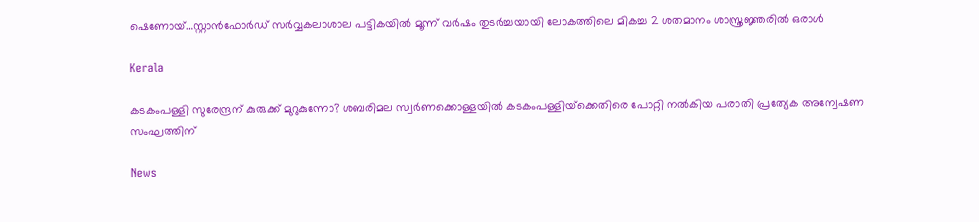ഷെണോയ്…സ്റ്റാന്‍ഫോര്‍ഡ് സര്‍വ്വകലാശാല പട്ടികയില്‍ മൂന്ന് വര്‍ഷം തുടര്‍ച്ചയായി ലോകത്തിലെ മികച്ച 2 ശതമാനം ശാസ്ത്രജ്ഞരില്‍ ഒരാള്‍

Kerala

കടകംപള്ളി സുരേന്ദ്രന് കുരുക്ക് മുറുകുന്നോ? ശബരിമല സ്വർണക്കൊള്ളയില്‍ കടകംപള്ളിയ്‌ക്കെതിരെ പോറ്റി നൽകിയ പരാതി പ്രത്യേക അന്വേഷണ സംഘത്തിന്

News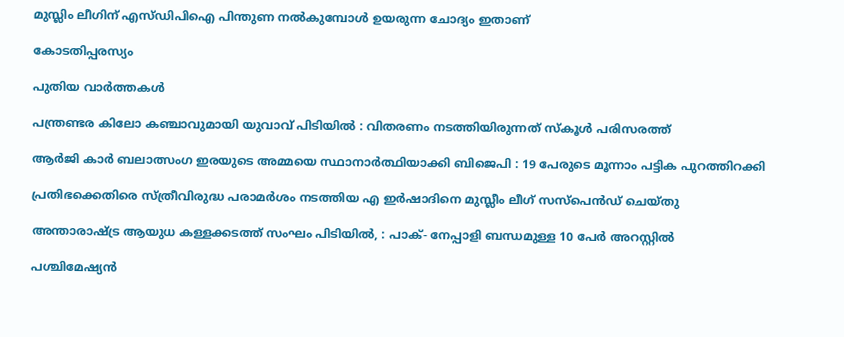മുസ്ലിം ലീഗിന് എസ്ഡിപിഐ പിന്തുണ നൽകുമ്പോൾ ഉയരുന്ന ചോദ്യം ഇതാണ്

കോടതിപ്പരസ്യം

പുതിയ വാര്‍ത്തകള്‍

പന്ത്രണ്ടര കിലോ കഞ്ചാവുമായി യുവാവ് പിടിയിൽ : വിതരണം നടത്തിയിരുന്നത് സ്കൂൾ പരിസരത്ത്

ആർ‌ജി കാർ ബലാത്സംഗ ഇരയുടെ അമ്മയെ സ്ഥാനാർത്ഥിയാക്കി ബിജെപി : 19 പേരുടെ മൂന്നാം പട്ടിക പുറത്തിറക്കി

പ്രതിഭക്കെതിരെ സ്ത്രീവിരുദ്ധ പരാമര്‍ശം നടത്തിയ എ ഇര്‍ഷാദിനെ മുസ്ലീം ലീഗ് സസ്പെന്‍ഡ് ചെയ്തു

അന്താരാഷ്‌ട്ര ആയുധ കള്ളക്കടത്ത് സംഘം പിടിയിൽ, : പാക്- നേപ്പാളി ബന്ധമുള്ള 10 പേർ അറസ്റ്റിൽ

പശ്ചിമേഷ്യൻ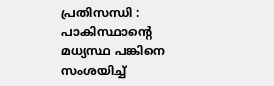പ്രതിസന്ധി : പാകിസ്ഥാന്റെ മധ്യസ്ഥ പങ്കിനെ സംശയിച്ച്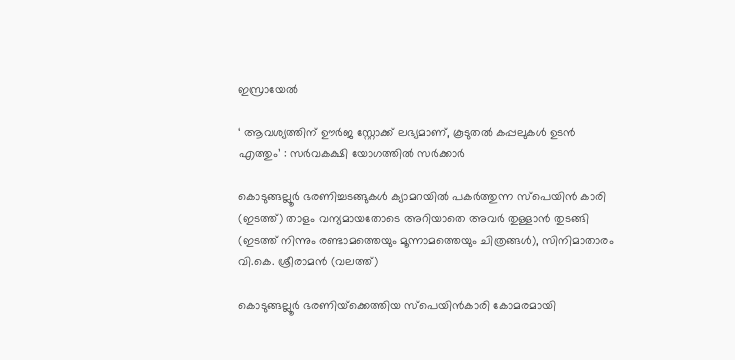ഇസ്രായേൽ

‘ ആവശ്യത്തിന് ഊർജ സ്റ്റോക്ക് ലഭ്യമാണ്, കൂടുതൽ കപ്പലുകൾ ഉടൻ എത്തും’ : സർവകക്ഷി യോഗത്തിൽ സർക്കാർ

കൊടുങ്ങല്ലൂര്‍ ഭരണിച്ചടങ്ങുകള്‍ ക്യാമറയില്‍ പകര്‍ത്തുന്ന സ്പെയിന്‍ കാരി (ഇടത്ത്) താളം വന്യമായതോടെ അറിയാതെ അവര്‍ തുള്ളാന്‍ തുടങ്ങി (ഇടത്ത് നിന്നും രണ്ടാമത്തെയും മൂന്നാമത്തെയും ചിത്രങ്ങള്‍), സിനിമാതാരം വി.കെ. ശ്രീരാമന്‍ (വലത്ത്)

കൊടുങ്ങല്ലൂര്‍ ഭരണിയ്‌ക്കെത്തിയ സ്പെയിന്‍കാരി കോമരമായി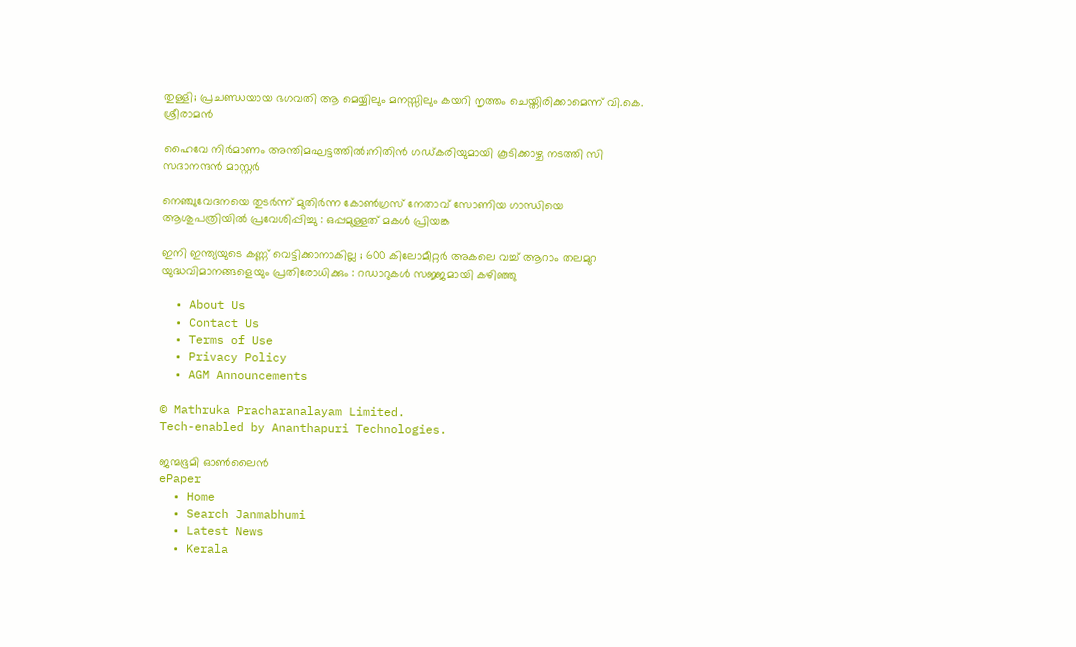തുള്ളി; പ്രചണ്ഡയായ ഭഗവതി ആ മെയ്യിലും മനസ്സിലും കയറി നൃത്തം ചെയ്തിരിക്കാമെന്ന് വി.കെ. ശ്രീരാമന്‍

ഹൈവേ നിര്‍മാണം അന്തിമഘട്ടത്തില്‍;നിതിന്‍ ഗഡ്കരിയുമായി കൂടിക്കാഴ്ച നടത്തി സി സദാനന്ദന്‍ മാസ്റ്റര്‍

നെഞ്ചുവേദനയെ തുടർന്ന് മുതിർന്ന കോൺഗ്രസ് നേതാവ് സോണിയ ഗാന്ധിയെ ആശുപത്രിയിൽ പ്രവേശിപ്പിച്ചു : ഒപ്പമുള്ളത് മകൾ പ്രിയങ്ക

ഇനി ഇന്ത്യയുടെ കണ്ണ് വെട്ടിക്കാനാകില്ല ; 600 കിലോമീറ്റർ അകലെ വച്ച് ആറാം തലമുറ യുദ്ധവിമാനങ്ങളെയും പ്രതിരോധിക്കും : റഡാറുകൾ സജ്ജമായി കഴിഞ്ഞു

  • About Us
  • Contact Us
  • Terms of Use
  • Privacy Policy
  • AGM Announcements

© Mathruka Pracharanalayam Limited.
Tech-enabled by Ananthapuri Technologies.

ജന്മഭൂമി ഓണ്‍ലൈന്‍
ePaper
  • Home
  • Search Janmabhumi
  • Latest News
  • Kerala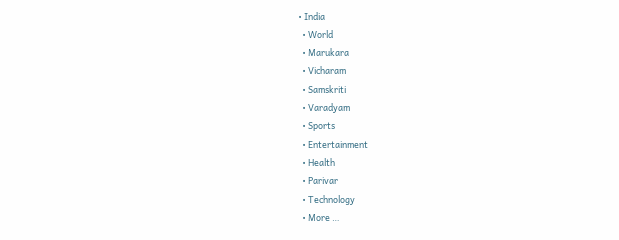• India
  • World
  • Marukara
  • Vicharam
  • Samskriti
  • Varadyam
  • Sports
  • Entertainment
  • Health
  • Parivar
  • Technology
  • More …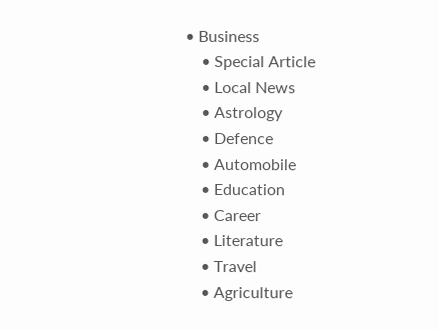• Business
    • Special Article
    • Local News
    • Astrology
    • Defence
    • Automobile
    • Education
    • Career
    • Literature
    • Travel
    • Agriculture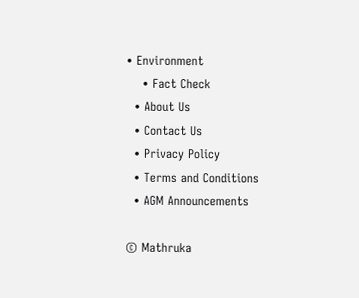• Environment
    • Fact Check
  • About Us
  • Contact Us
  • Privacy Policy
  • Terms and Conditions
  • AGM Announcements

© Mathruka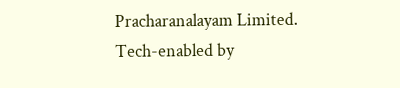Pracharanalayam Limited.
Tech-enabled by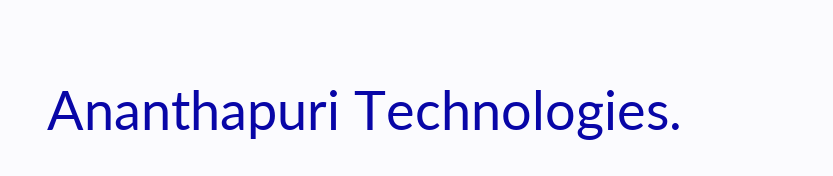Ananthapuri Technologies.